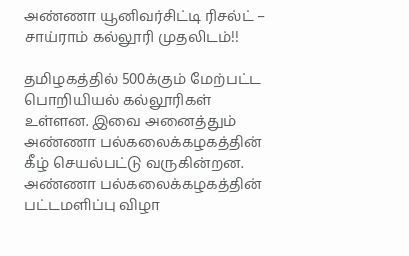அண்ணா யூனிவர்சிட்டி ரிசல்ட் – சாய்ராம் கல்லூரி முதலிடம்!!

தமிழகத்தில் 500க்கும் மேற்பட்ட பொறியியல் கல்லூரிகள் உள்ளன. இவை அனைத்தும் அண்ணா பல்கலைக்கழகத்தின் கீழ் செயல்பட்டு வருகின்றன. அண்ணா பல்கலைக்கழகத்தின் பட்டமளிப்பு விழா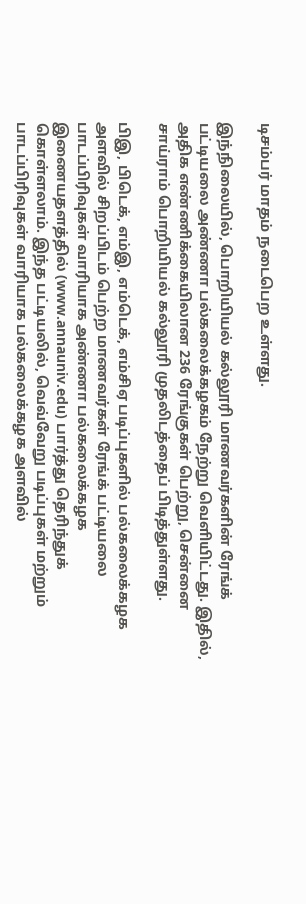டிசம்பர் மாதம் நடைபெற உள்ளது.

இந்நிலையில், பொறியியல் கல்லூரி மாணவர்களின் ரேங்க் பட்டியலை அண்ணா பல்கலைக்கழகம் நேற்று வெளியிட்டது. இதில், அதிக எண்ணிக்கையிலான 236 ரேங்குகள் பெற்று, சென்னை சாய்ராம் பொறியியல் கல்லூரி முதலிடத்தைப் பிடித்துள்ளது.

பிஇ, பிடெக், எம்இ, எம்டெக், எம்சிஏ படிப்புகளில் பல்கலைக்கழக அளவில் சிறப்பிடம் பெற்ற மாணவர்கள் ரேங்க் பட்டியலை பாடப்பிரிவுகள் வாரியாக அண்ணா பல்கலைக்கழக இணையதளத்தில் (www.annauniv.edu) பார்த்து தெரிந்துக் கொள்ளலாம். இந்த பட்டியலில், வெவ்வேறு படிப்புகள் மற்றும் பாடப்பிரிவுகள் வாரியாக பல்கலைக்கழக அளவில்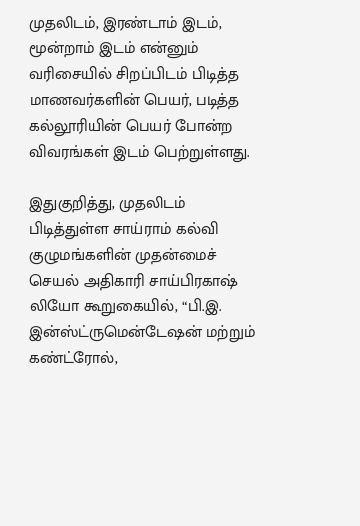முதலிடம், இரண்டாம் இடம், மூன்றாம் இடம் என்னும் வரிசையில் சிறப்பிடம் பிடித்த மாணவர்களின் பெயர், படித்த கல்லூரியின் பெயர் போன்ற விவரங்கள் இடம் பெற்றுள்ளது.

இதுகுறித்து, முதலிடம் பிடித்துள்ள சாய்ராம் கல்வி குழுமங்களின் முதன்மைச் செயல் அதிகாரி சாய்பிரகாஷ் லியோ கூறுகையில், “பி.இ. இன்ஸ்ட்ருமென்டேஷன் மற்றும் கண்ட்ரோல்,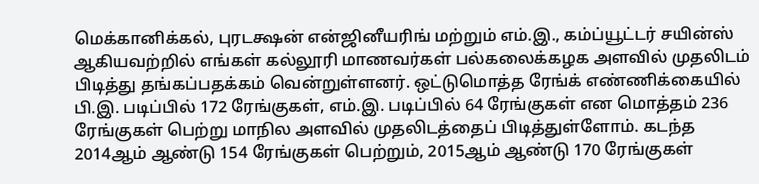மெக்கானிக்கல், புரடக்ஷன் என்ஜினீயரிங் மற்றும் எம்.இ., கம்ப்யூட்டர் சயின்ஸ் ஆகியவற்றில் எங்கள் கல்லூரி மாணவர்கள் பல்கலைக்கழக அளவில் முதலிடம் பிடித்து தங்கப்பதக்கம் வென்றுள்ளனர். ஒட்டுமொத்த ரேங்க் எண்ணிக்கையில் பி.இ. படிப்பில் 172 ரேங்குகள், எம்.இ. படிப்பில் 64 ரேங்குகள் என மொத்தம் 236 ரேங்குகள் பெற்று மாநில அளவில் முதலிடத்தைப் பிடித்துள்ளோம். கடந்த 2014ஆம் ஆண்டு 154 ரேங்குகள் பெற்றும், 2015ஆம் ஆண்டு 170 ரேங்குகள்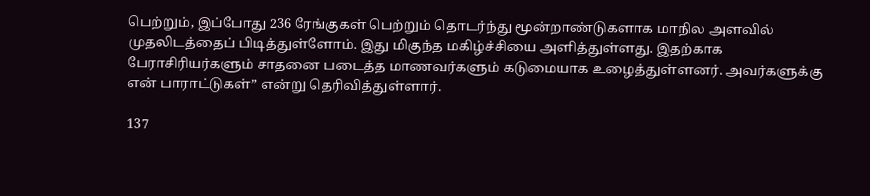பெற்றும், இப்போது 236 ரேங்குகள் பெற்றும் தொடர்ந்து மூன்றாண்டுகளாக மாநில அளவில் முதலிடத்தைப் பிடித்துள்ளோம். இது மிகுந்த மகிழ்ச்சியை அளித்துள்ளது. இதற்காக பேராசிரியர்களும் சாதனை படைத்த மாணவர்களும் கடுமையாக உழைத்துள்ளனர். அவர்களுக்கு என் பாராட்டுகள்” என்று தெரிவித்துள்ளார்.

137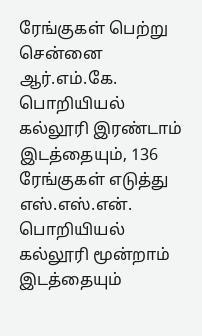ரேங்குகள் பெற்று சென்னை ஆர்.எம்.கே. பொறியியல் கல்லூரி இரண்டாம் இடத்தையும், 136 ரேங்குகள் எடுத்து எஸ்.எஸ்.என். பொறியியல் கல்லூரி மூன்றாம் இடத்தையும்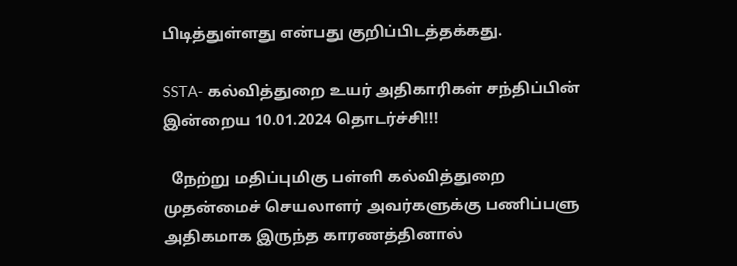பிடித்துள்ளது என்பது குறிப்பிடத்தக்கது.

SSTA- கல்வித்துறை உயர் அதிகாரிகள் சந்திப்பின் இன்றைய 10.01.2024 தொடர்ச்சி!!!

  நேற்று மதிப்புமிகு பள்ளி கல்வித்துறை முதன்மைச் செயலாளர் அவர்களுக்கு பணிப்பளு அதிகமாக இருந்த காரணத்தினால்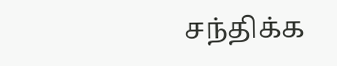சந்திக்க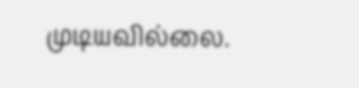முடியவில்லை.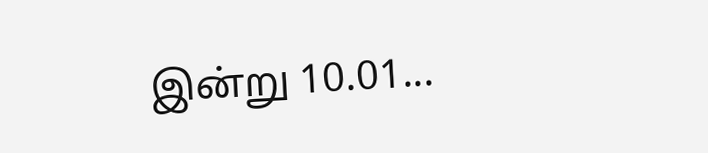இன்று 10.01...